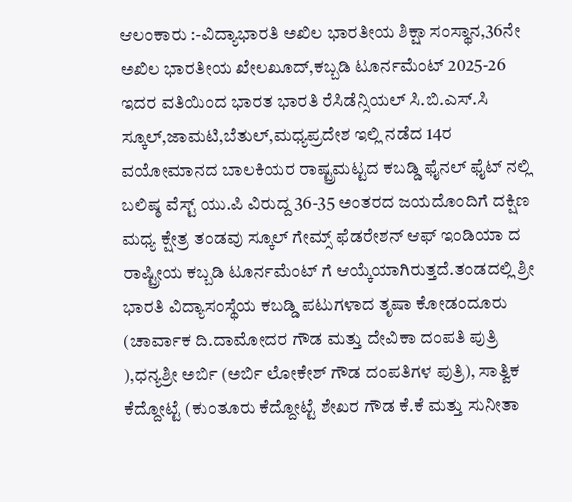ಆಲಂಕಾರು :-ವಿದ್ಯಾಭಾರತಿ ಅಖಿಲ ಭಾರತೀಯ ಶಿಕ್ಷಾ ಸಂಸ್ಥಾನ,36ನೇ ಅಖಿಲ ಭಾರತೀಯ ಖೇಲಖೂದ್,ಕಬ್ಬಡಿ ಟೂರ್ನಮೆಂಟ್ 2025-26 ಇದರ ವತಿಯಿಂದ ಭಾರತ ಭಾರತಿ ರೆಸಿಡೆನ್ಸಿಯಲ್ ಸಿ.ಬಿ.ಎಸ್.ಸಿ ಸ್ಕೂಲ್,ಜಾಮಟಿ,ಬೆತುಲ್,ಮಧ್ಯಪ್ರದೇಶ ಇಲ್ಲಿ ನಡೆದ 14ರ ವಯೋಮಾನದ ಬಾಲಕಿಯರ ರಾಷ್ಟ್ರಮಟ್ಟದ ಕಬಡ್ಡಿ ಫೈನಲ್ ಫೈಟ್ ನಲ್ಲಿ ಬಲಿಷ್ಠ ವೆಸ್ಟ್ ಯು.ಪಿ ವಿರುದ್ದ 36-35 ಅಂತರದ ಜಯದೊಂದಿಗೆ ದಕ್ಷಿಣ ಮಧ್ಯ ಕ್ಷೇತ್ರ ತಂಡವು ಸ್ಕೂಲ್ ಗೇಮ್ಸ್ ಫೆಡರೇಶನ್ ಆಫ್ ಇಂಡಿಯಾ ದ ರಾಷ್ಟ್ರೀಯ ಕಬ್ಬಡಿ ಟೂರ್ನಮೆಂಟ್ ಗೆ ಆಯ್ಕೆಯಾಗಿರುತ್ತದೆ.ತಂಡದಲ್ಲಿ ಶ್ರೀ ಭಾರತಿ ವಿದ್ಯಾಸಂಸ್ಥೆಯ ಕಬಡ್ಡಿ ಪಟುಗಳಾದ ತೃಷಾ ಕೋಡಂದೂರು (ಚಾರ್ವಾಕ ದಿ.ದಾಮೋದರ ಗೌಡ ಮತ್ತು ದೇವಿಕಾ ದಂಪತಿ ಪುತ್ರಿ ),ಧನ್ಯಶ್ರೀ ಅರ್ಬಿ (ಅರ್ಬಿ ಲೋಕೇಶ್ ಗೌಡ ದಂಪತಿಗಳ ಪುತ್ರಿ), ಸಾತ್ವಿಕ ಕೆದ್ದೋಟ್ಟೆ (ಕುಂತೂರು ಕೆದ್ದೋಟ್ಟೆ ಶೇಖರ ಗೌಡ ಕೆ.ಕೆ ಮತ್ತು ಸುನೀತಾ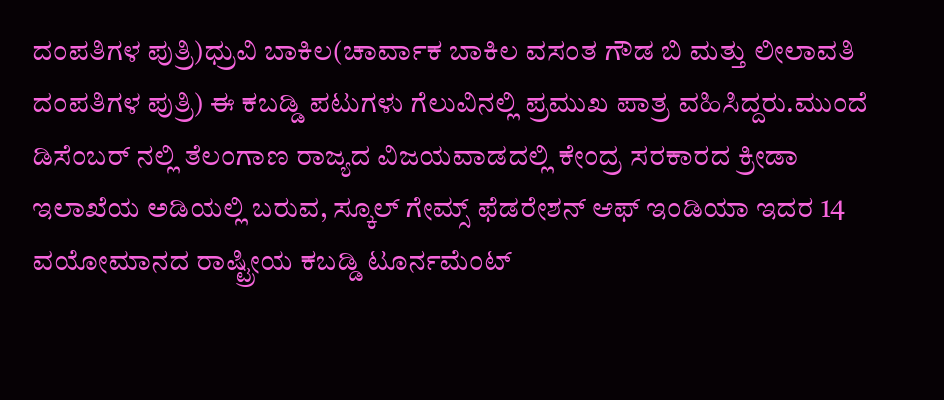ದಂಪತಿಗಳ ಪುತ್ರಿ)ಧ್ರುವಿ ಬಾಕಿಲ(ಚಾರ್ವಾಕ ಬಾಕಿಲ ವಸಂತ ಗೌಡ ಬಿ ಮತ್ತು ಲೀಲಾವತಿ ದಂಪತಿಗಳ ಪುತ್ರಿ) ಈ ಕಬಡ್ಡಿ ಪಟುಗಳು ಗೆಲುವಿನಲ್ಲಿ ಪ್ರಮುಖ ಪಾತ್ರ ವಹಿಸಿದ್ದರು.ಮುಂದೆ ಡಿಸೆಂಬರ್ ನಲ್ಲಿ ತೆಲಂಗಾಣ ರಾಜ್ಯದ ವಿಜಯವಾಡದಲ್ಲಿ ಕೇಂದ್ರ ಸರಕಾರದ ಕ್ರೀಡಾ ಇಲಾಖೆಯ ಅಡಿಯಲ್ಲಿ ಬರುವ, ಸ್ಕೂಲ್ ಗೇಮ್ಸ್ ಫೆಡರೇಶನ್ ಆಫ್ ಇಂಡಿಯಾ ಇದರ 14 ವಯೋಮಾನದ ರಾಷ್ಟ್ರೀಯ ಕಬಡ್ಡಿ ಟೂರ್ನಮೆಂಟ್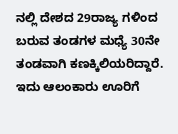ನಲ್ಲಿ ದೇಶದ 29ರಾಜ್ಯ ಗಳಿಂದ ಬರುವ ತಂಡಗಳ ಮಧ್ಯೆ 30ನೇ ತಂಡವಾಗಿ ಕಣಕ್ಕಿಲಿಯರಿದ್ದಾರೆ. ಇದು ಆಲಂಕಾರು ಊರಿಗೆ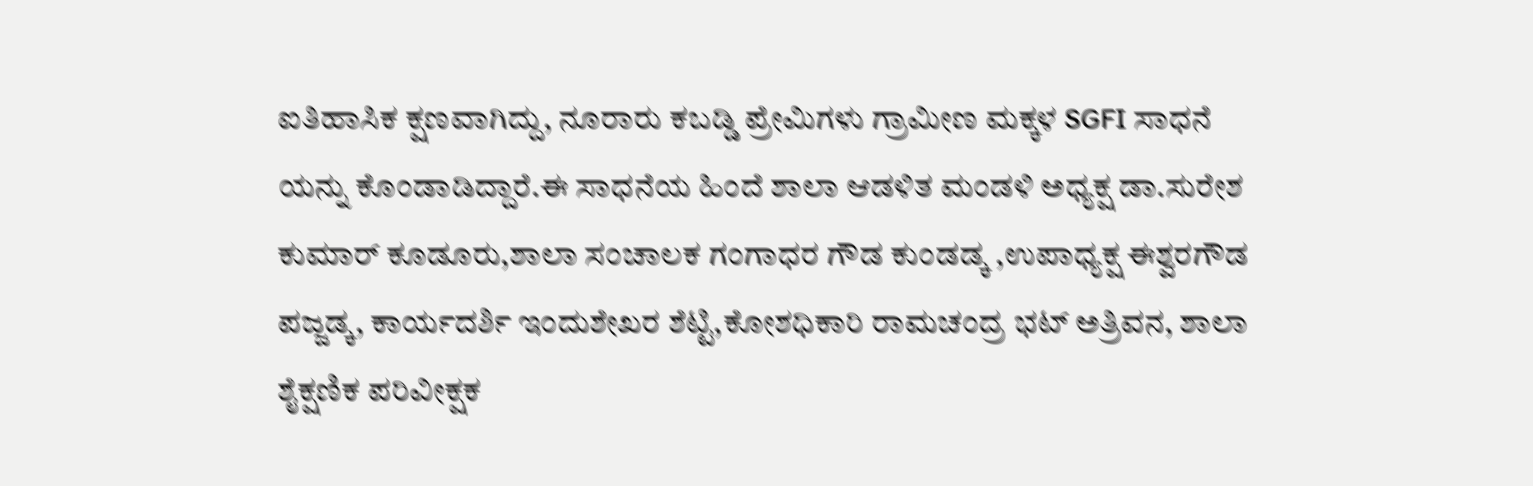ಐತಿಹಾಸಿಕ ಕ್ಷಣವಾಗಿದ್ದು, ನೂರಾರು ಕಬಡ್ಡಿ ಪ್ರೇಮಿಗಳು ಗ್ರಾಮೀಣ ಮಕ್ಕಳ SGFI ಸಾಧನೆ ಯನ್ನು ಕೊಂಡಾಡಿದ್ದಾರೆ.ಈ ಸಾಧನೆಯ ಹಿಂದೆ ಶಾಲಾ ಆಡಳಿತ ಮಂಡಳಿ ಅಧ್ಯಕ್ಷ ಡಾ.ಸುರೇಶ ಕುಮಾರ್ ಕೂಡೂರು,ಶಾಲಾ ಸಂಚಾಲಕ ಗಂಗಾಧರ ಗೌಡ ಕುಂಡಡ್ಕ ,ಉಪಾಧ್ಯಕ್ಷ ಈಶ್ವರಗೌಡ ಪಜ್ಜಡ್ಕ, ಕಾರ್ಯದರ್ಶಿ ಇಂದುಶೇಖರ ಶೆಟ್ಟಿ,ಕೋಶಧಿಕಾರಿ ರಾಮಚಂದ್ರ ಭಟ್ ಅತ್ರಿವನ, ಶಾಲಾ ಶೈಕ್ಷಣಿಕ ಪರಿವೀಕ್ಷಕ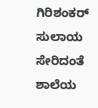ಗಿರಿಶಂಕರ್ ಸುಲಾಯ ಸೇರಿದಂತೆ ಶಾಲೆಯ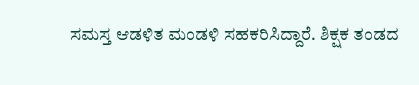ಸಮಸ್ತ ಆಡಳಿತ ಮಂಡಳಿ ಸಹಕರಿಸಿದ್ದಾರೆ. ಶಿಕ್ಷಕ ತಂಡದ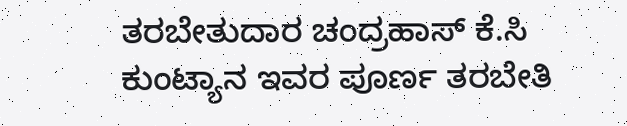ತರಬೇತುದಾರ ಚಂದ್ರಹಾಸ್ ಕೆ.ಸಿ ಕುಂಟ್ಯಾನ ಇವರ ಪೂರ್ಣ ತರಬೇತಿ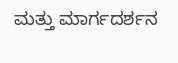ಮತ್ತು ಮಾರ್ಗದರ್ಶನ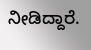ನೀಡಿದ್ದಾರೆ.